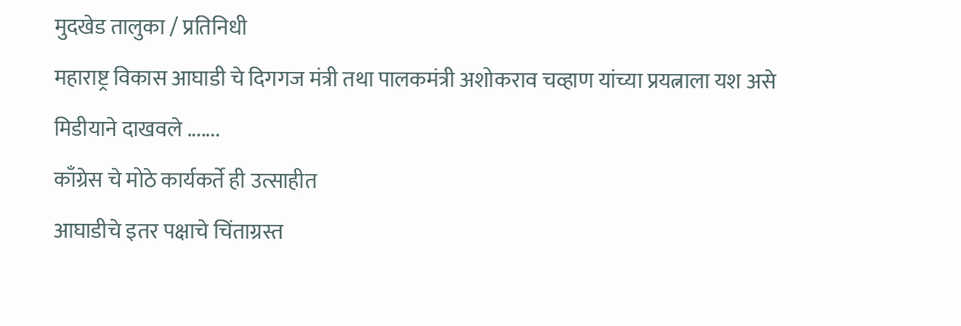मुदखेड तालुका / प्रतिनिधी
महाराष्ट्र विकास आघाडी चे दिगगज मंत्री तथा पालकमंत्री अशोकराव चव्हाण यांच्या प्रयत्नाला यश असे मिडीयाने दाखवले .......
काँग्रेस चे मोठे कार्यकर्ते ही उत्साहीत
आघाडीचे इतर पक्षाचे चिंताग्रस्त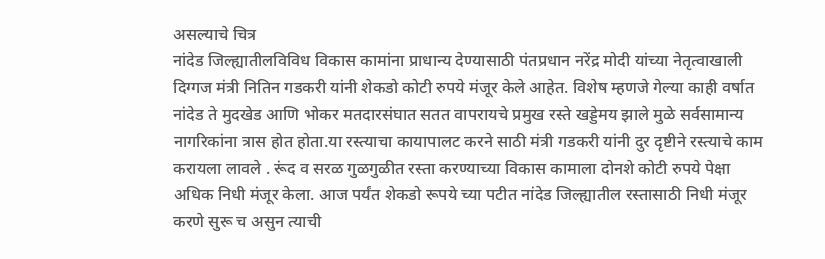असल्याचे चित्र
नांदेड जिल्ह्यातीलविविध विकास कामांना प्राधान्य देण्यासाठी पंतप्रधान नरेंद्र मोदी यांच्या नेतृत्वाखाली दिग्गज मंत्री नितिन गडकरी यांनी शेकडो कोटी रुपये मंजूर केले आहेत. विशेष म्हणजे गेल्या काही वर्षात नांदेड ते मुदखेड आणि भोकर मतदारसंघात सतत वापरायचे प्रमुख रस्ते खड्डेमय झाले मुळे सर्वसामान्य नागरिकांना त्रास होत होता.या रस्त्याचा कायापालट करने साठी मंत्री गडकरी यांनी दुर दृष्टीने रस्त्याचे काम करायला लावले . रूंद व सरळ गुळगुळीत रस्ता करण्याच्या विकास कामाला दोनशे कोटी रुपये पेक्षा अधिक निधी मंजूर केला. आज पर्यंत शेकडो रूपये च्या पटीत नांदेड जिल्ह्यातील रस्तासाठी निधी मंजूर करणे सुरू च असुन त्याची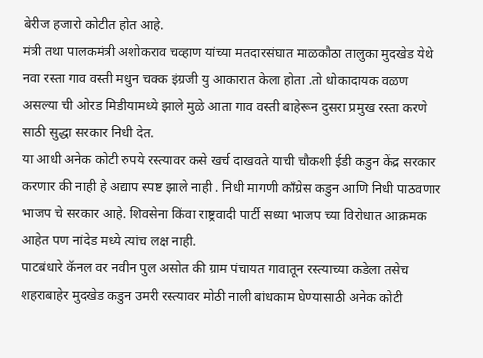बेरीज हजारो कोटीत होत आहे.
मंत्री तथा पालकमंत्री अशोकराव चव्हाण यांच्या मतदारसंघात माळकौठा तालुका मुदखेड येथे नवा रस्ता गाव वस्ती मधुन चक्क इंग्रजी यु आकारात केला होता .तो धोकादायक वळण असल्या ची ओरड मिडीयामध्ये झाले मुळे आता गाव वस्ती बाहेरून दुसरा प्रमुख रस्ता करणे साठी सुद्धा सरकार निधी देत.
या आधी अनेक कोटी रुपये रस्त्यावर कसे खर्च दाखवते याची चौकशी ईडी कडुन केंद्र सरकार करणार की नाही हे अद्याप स्पष्ट झाले नाही . निधी मागणी काँग्रेस कडुन आणि निधी पाठवणार भाजप चे सरकार आहे. शिवसेना किंवा राष्ट्रवादी पार्टी सध्या भाजप च्या विरोधात आक्रमक आहेत पण नांदेड मध्ये त्यांच लक्ष नाही.
पाटबंधारे कॅनल वर नवीन पुल असोत की ग्राम पंचायत गावातून रस्त्याच्या कडेला तसेच शहराबाहेर मुदखेड कडुन उमरी रस्त्यावर मोठी नाली बांधकाम घेण्यासाठी अनेक कोटी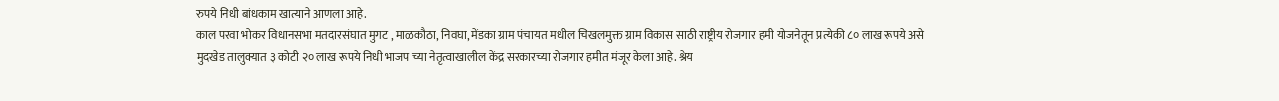रुपये निधी बांधकाम खात्याने आणला आहे.
काल परवा भोकर विधानसभा मतदारसंघात मुगट , माळकौठा, निवघा, मेंडका ग्राम पंचायत मधील चिखलमुक्त ग्राम विकास साठी राष्ट्रीय रोजगार हमी योजनेतून प्रत्येकी ८० लाख रूपये असे मुदखेड तालुक्यात ३ कोटी २० लाख रूपये निधी भाजप च्या नेतृत्वाखालील केंद्र सरकारच्या रोजगार हमीत मंजूर केला आहे. श्रेय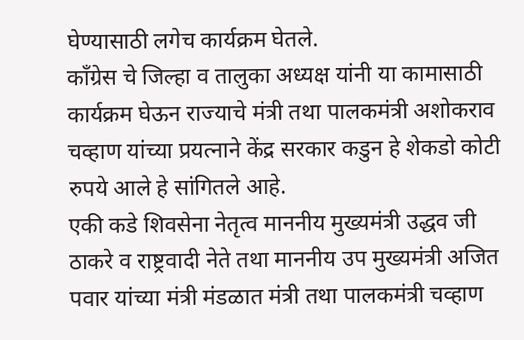घेण्यासाठी लगेच कार्यक्रम घेतले.
काँग्रेस चे जिल्हा व तालुका अध्यक्ष यांनी या कामासाठी कार्यक्रम घेऊन राज्याचे मंत्री तथा पालकमंत्री अशोकराव चव्हाण यांच्या प्रयत्नाने केंद्र सरकार कडुन हे शेकडो कोटी रुपये आले हे सांगितले आहे.
एकी कडे शिवसेना नेतृत्व माननीय मुख्यमंत्री उद्धव जी ठाकरे व राष्ट्रवादी नेते तथा माननीय उप मुख्यमंत्री अजित पवार यांच्या मंत्री मंडळात मंत्री तथा पालकमंत्री चव्हाण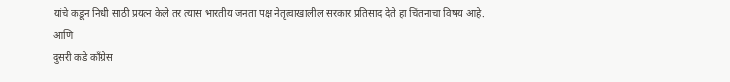यांचे कडून निधी साठी प्रयत्न केले तर त्यास भारतीय जनता पक्ष नेतृत्वाखालील सरकार प्रतिसाद देते हा चिंतनाचा विषय आहे.
आणि
दुसरी कडे काँग्रेस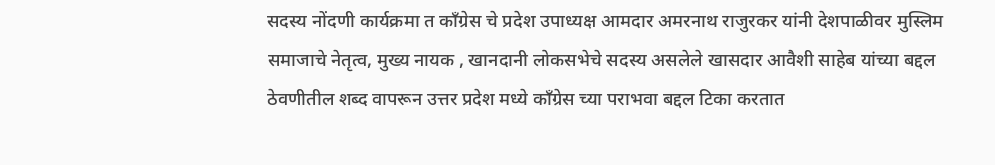सदस्य नोंदणी कार्यक्रमा त काँग्रेस चे प्रदेश उपाध्यक्ष आमदार अमरनाथ राजुरकर यांनी देशपाळीवर मुस्लिम समाजाचे नेतृत्व, मुख्य नायक , खानदानी लोकसभेचे सदस्य असलेले खासदार आवैशी साहेब यांच्या बद्दल ठेवणीतील शब्द वापरून उत्तर प्रदेश मध्ये काँग्रेस च्या पराभवा बद्दल टिका करतात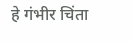हे गंभीर चिंता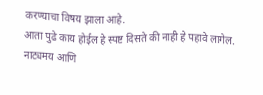करण्याचा विषय झाला आहे.
आता पुढे काय होईल हे स्पष्ट दिसते की नाही हे पहावे लागेल.
नाट्यमय आणि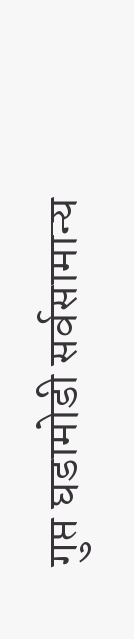गुप्त घडामोडी सर्वसामान्य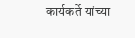कार्यकर्ते यांच्या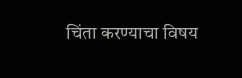चिंता करण्याचा विषय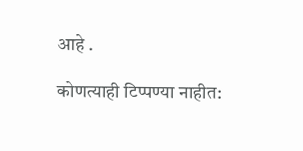आहे .

कोणत्याही टिप्पण्या नाहीत: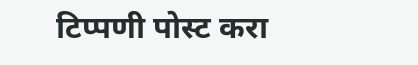टिप्पणी पोस्ट करा